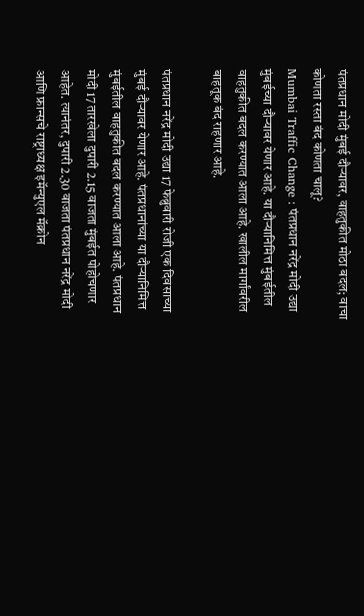पंतप्रधान मोदी मुंबई दौऱ्यावर, वाहतुकीत मोठा बदल; वाचा कोणता रस्ता बंद कोणता चालू?
Mumbai Traffic Change : पंतप्रधान नरेंद्र मोदी उद्या मुंबईच्या दौऱ्यावर येणार आहे. या दौऱ्यानिमित्त मुंबईतील वाहतुकीत बदल करण्यात आला आहे. खालील मार्गांवरील बाहतूक बंद राहणार आहे.

पंतप्रधान नरेंद्र मोदी उद्या 17 फेब्रुवारी रोजी एक दिवसाच्या मुंबई दौऱ्यावर येणार आहे. पंतप्रधानांच्या या दौऱ्यानिमित्त मुंबईतील वाहतुकीत बदल करण्यात आला आहे. पंतप्रधान मोदी 17 तारखेला दुपारी 2.15 वाजता मुंबईत पोहोचणार आहेत. त्यानंतर, दुपारी 2.30 वाजता पंतप्रधान नरेंद्र मोदी आणि फ्रान्सचे राष्ट्राध्यक्ष इमॅन्युएल मॅक्रोन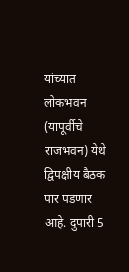यांच्यात लोकभवन (यापूर्वीचे राजभवन) येथे द्विपक्षीय बैठक पार पडणार आहे. दुपारी 5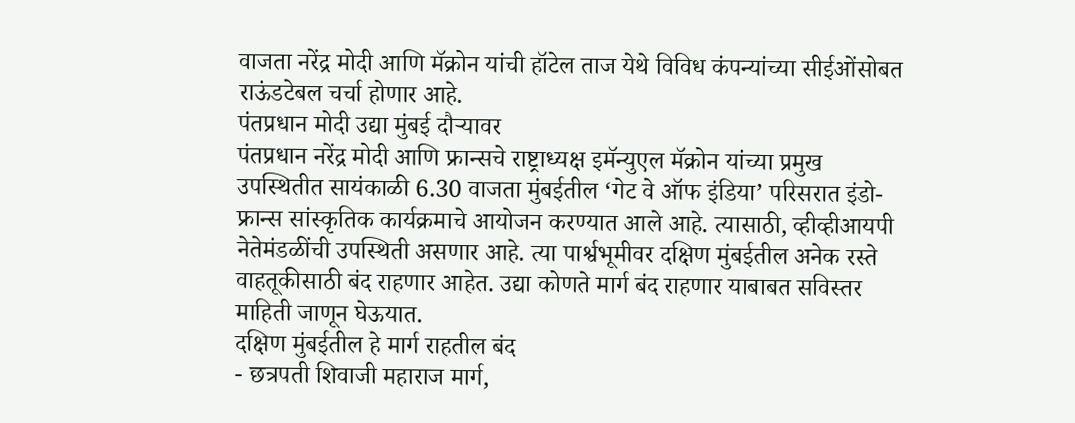वाजता नरेंद्र मोदी आणि मॅक्रोन यांची हॉटेल ताज येथे विविध कंपन्यांच्या सीईओंसोबत राऊंडटेबल चर्चा होणार आहे.
पंतप्रधान मोदी उद्या मुंबई दौऱ्यावर
पंतप्रधान नरेंद्र मोदी आणि फ्रान्सचे राष्ट्राध्यक्ष इमॅन्युएल मॅक्रोन यांच्या प्रमुख उपस्थितीत सायंकाळी 6.30 वाजता मुंबईतील ‘गेट वे ऑफ इंडिया’ परिसरात इंडो-फ्रान्स सांस्कृतिक कार्यक्रमाचे आयोजन करण्यात आले आहे. त्यासाठी, व्हीव्हीआयपी नेतेमंडळींची उपस्थिती असणार आहे. त्या पार्श्वभूमीवर दक्षिण मुंबईतील अनेक रस्ते वाहतूकीसाठी बंद राहणार आहेत. उद्या कोणते मार्ग बंद राहणार याबाबत सविस्तर माहिती जाणून घेऊयात.
दक्षिण मुंबईतील हे मार्ग राहतील बंद
- छत्रपती शिवाजी महाराज मार्ग,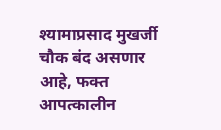श्यामाप्रसाद मुखर्जी चौक बंद असणार आहे, फक्त आपत्कालीन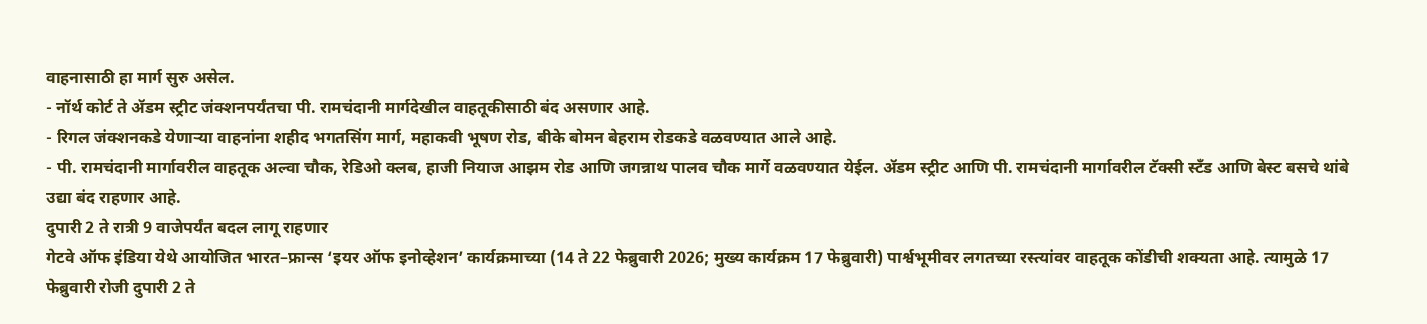वाहनासाठी हा मार्ग सुरु असेल.
- नॉर्थ कोर्ट ते ॲडम स्ट्रीट जंक्शनपर्यंतचा पी. रामचंदानी मार्गदेखील वाहतूकीसाठी बंद असणार आहे.
- रिगल जंक्शनकडे येणाऱ्या वाहनांना शहीद भगतसिंग मार्ग, महाकवी भूषण रोड, बीके बोमन बेहराम रोडकडे वळवण्यात आले आहे.
- पी. रामचंदानी मार्गावरील वाहतूक अल्वा चौक, रेडिओ क्लब, हाजी नियाज आझम रोड आणि जगन्नाथ पालव चौक मार्गे वळवण्यात येईल. ॲडम स्ट्रीट आणि पी. रामचंदानी मार्गावरील टॅक्सी स्टँड आणि बेस्ट बसचे थांबे उद्या बंद राहणार आहे.
दुपारी 2 ते रात्री 9 वाजेपर्यंत बदल लागू राहणार
गेटवे ऑफ इंडिया येथे आयोजित भारत–फ्रान्स ‘इयर ऑफ इनोव्हेशन’ कार्यक्रमाच्या (14 ते 22 फेब्रुवारी 2026; मुख्य कार्यक्रम 17 फेब्रुवारी) पार्श्वभूमीवर लगतच्या रस्त्यांवर वाहतूक कोंडीची शक्यता आहे. त्यामुळे 17 फेब्रुवारी रोजी दुपारी 2 ते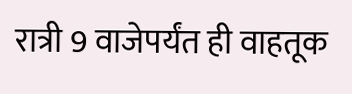रात्री 9 वाजेपर्यंत ही वाहतूक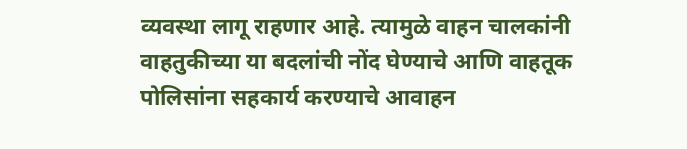व्यवस्था लागू राहणार आहे. त्यामुळे वाहन चालकांनी वाहतुकीच्या या बदलांची नोंद घेण्याचे आणि वाहतूक पोलिसांना सहकार्य करण्याचे आवाहन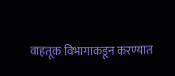वाहतूक विभागाकडून करण्यात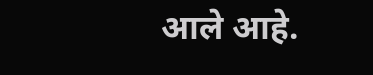आले आहे.